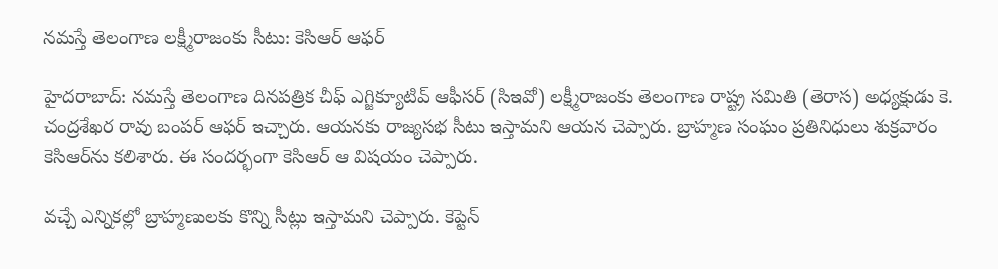నమస్తే తెలంగాణ లక్ష్మీరాజంకు సీటు: కెసిఆర్ ఆఫర్

హైదరాబాద్: నమస్తే తెలంగాణ దినపత్రిక చీఫ్ ఎగ్జిక్యూటివ్ ఆఫీసర్ (సిఇవో) లక్ష్మీరాజంకు తెలంగాణ రాష్ట్ర సమితి (తెరాస) అధ్యక్షుడు కె. చంద్రశేఖర రావు బంపర్ ఆఫర్ ఇచ్చారు. ఆయనకు రాజ్యసభ సీటు ఇస్తామని ఆయన చెప్పారు. బ్రాహ్మణ సంఘం ప్రతినిధులు శుక్రవారం కెసిఆర్‌ను కలిశారు. ఈ సందర్భంగా కెసిఆర్ ఆ విషయం చెప్పారు.

వచ్చే ఎన్నికల్లో బ్రాహ్మణులకు కొన్ని సీట్లు ఇస్తామని చెప్పారు. కెప్టెన్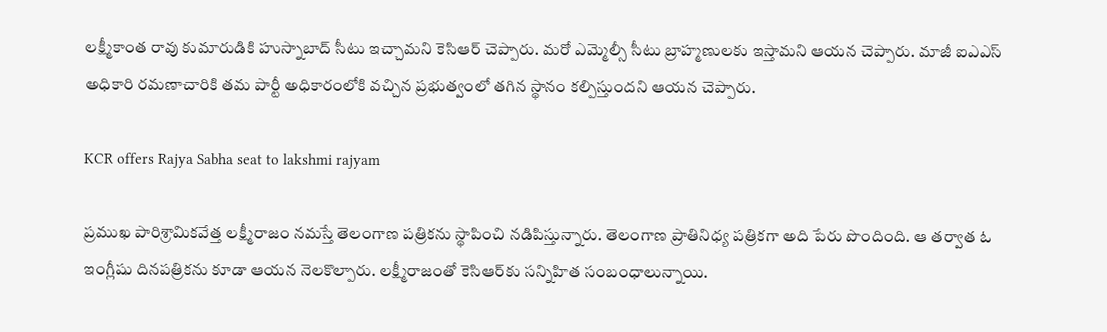లక్ష్మీకాంత రావు కుమారుడికి హుస్నాబాద్ సీటు ఇచ్చామని కెసిఆర్ చెప్పారు. మరో ఎమ్మెల్సీ సీటు బ్రాహ్మణులకు ఇస్తామని ఆయన చెప్పారు. మాజీ ఐఎఎస్ అధికారి రమణాచారికి తమ పార్టీ అధికారంలోకి వచ్చిన ప్రభుత్వంలో తగిన స్థానం కల్పిస్తుందని ఆయన చెప్పారు.

KCR offers Rajya Sabha seat to lakshmi rajyam

ప్రముఖ పారిశ్రామికవేత్త లక్ష్మీరాజం నమస్తే తెలంగాణ పత్రికను స్థాపించి నడిపిస్తున్నారు. తెలంగాణ ప్రాతినిధ్య పత్రికగా అది పేరు పొందింది. ఆ తర్వాత ఓ ఇంగ్లీషు దినపత్రికను కూడా ఆయన నెలకొల్పారు. లక్ష్మీరాజంతో కెసిఆర్‌కు సన్నిహిత సంబంధాలున్నాయి.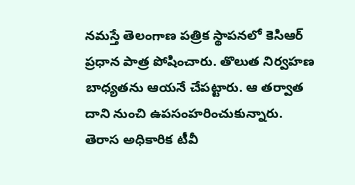నమస్తే తెలంగాణ పత్రిక స్థాపనలో కెసిఆర్ ప్రధాన పాత్ర పోషించారు. తొలుత నిర్వహణ బాధ్యతను ఆయనే చేపట్టారు. ఆ తర్వాత దాని నుంచి ఉపసంహరించుకున్నారు. తెరాస అధికారిక టీవీ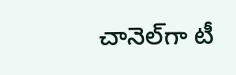చానెల్‌గా టీ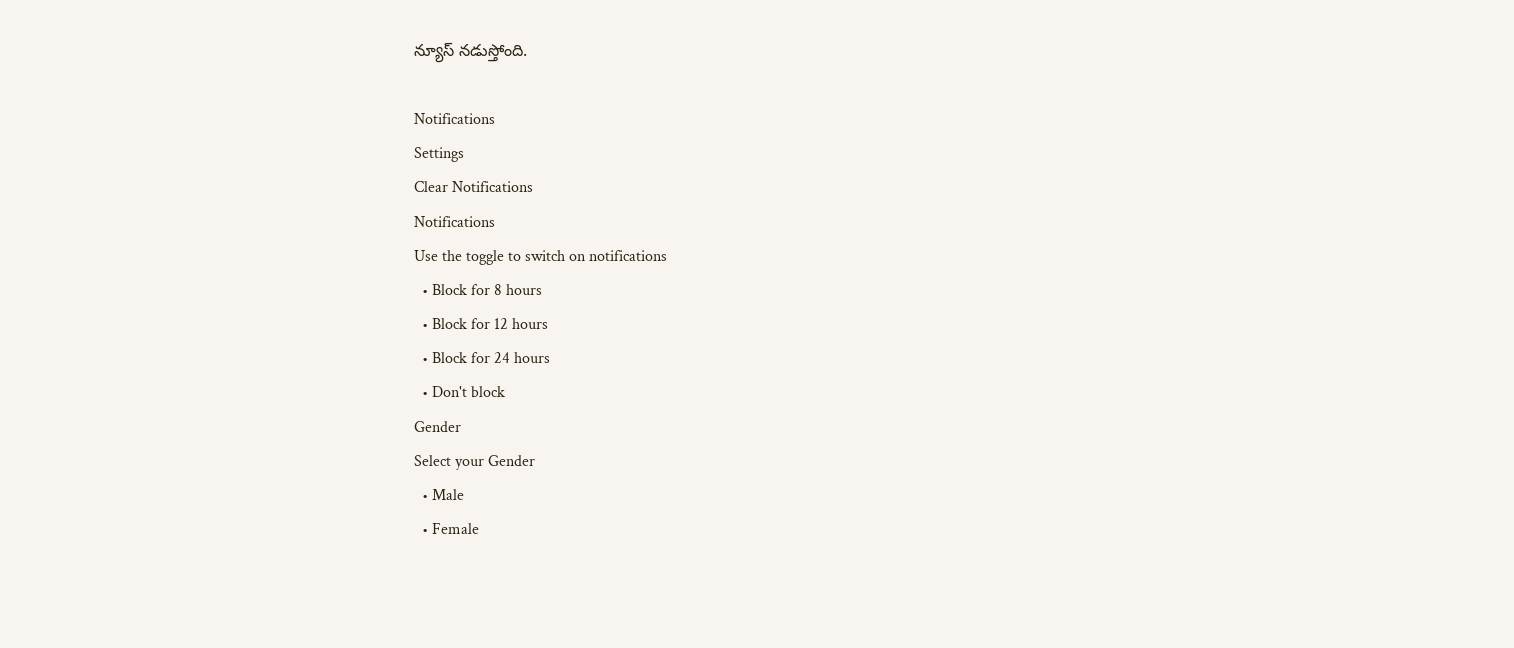న్యూస్ నడుస్తోంది.

Notifications
Settings
Clear Notifications
Notifications
Use the toggle to switch on notifications
  • Block for 8 hours
  • Block for 12 hours
  • Block for 24 hours
  • Don't block
Gender
Select your Gender
  • Male
  • Female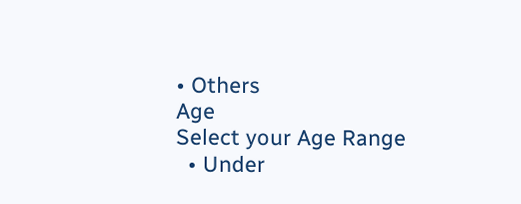• Others
Age
Select your Age Range
  • Under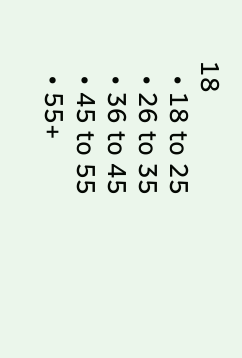18
  • 18 to 25
  • 26 to 35
  • 36 to 45
  • 45 to 55
  • 55+